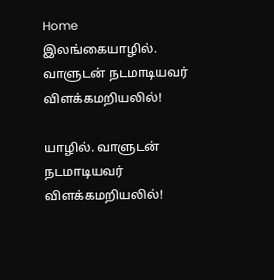Home இலங்கையாழில். வாளுடன் நடமாடியவர் விளக்கமறியலில்!

யாழில். வாளுடன் நடமாடியவர் விளக்கமறியலில்!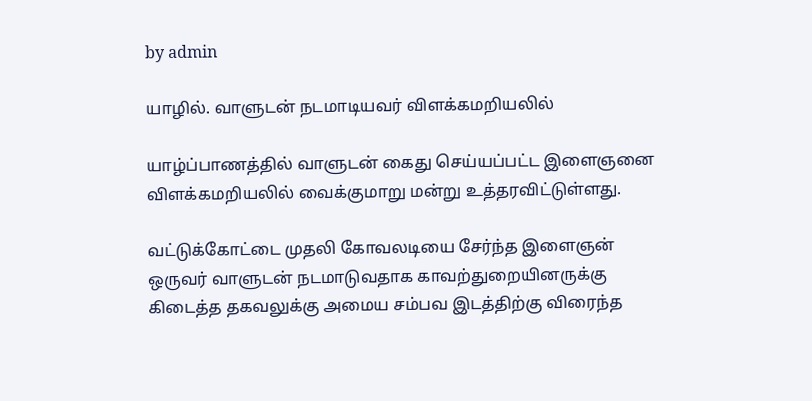by admin

யாழில். வாளுடன் நடமாடியவர் விளக்கமறியலில்

யாழ்ப்பாணத்தில் வாளுடன் கைது செய்யப்பட்ட இளைஞனை விளக்கமறியலில் வைக்குமாறு மன்று உத்தரவிட்டுள்ளது.

வட்டுக்கோட்டை முதலி கோவலடியை சேர்ந்த இளைஞன் ஒருவர் வாளுடன் நடமாடுவதாக காவற்துறையினருக்கு கிடைத்த தகவலுக்கு அமைய சம்பவ இடத்திற்கு விரைந்த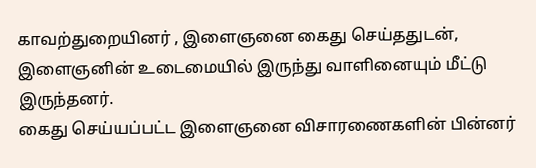காவற்துறையினர் , இளைஞனை கைது செய்ததுடன், இளைஞனின் உடைமையில் இருந்து வாளினையும் மீட்டு இருந்தனர்.
கைது செய்யப்பட்ட இளைஞனை விசாரணைகளின் பின்னர்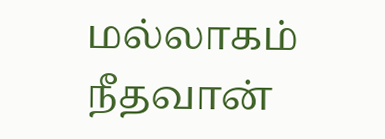மல்லாகம் நீதவான்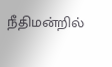நீதிமன்றில்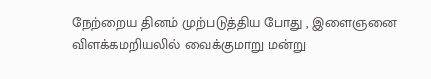நேற்றைய தினம் முற்படுத்திய போது , இளைஞனை விளக்கமறியலில் வைக்குமாறு மன்று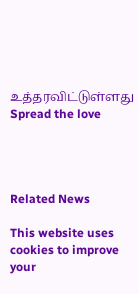உத்தரவிட்டுள்ளது
Spread the love




Related News

This website uses cookies to improve your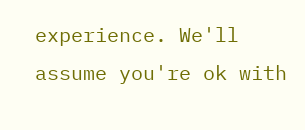experience. We'll assume you're ok with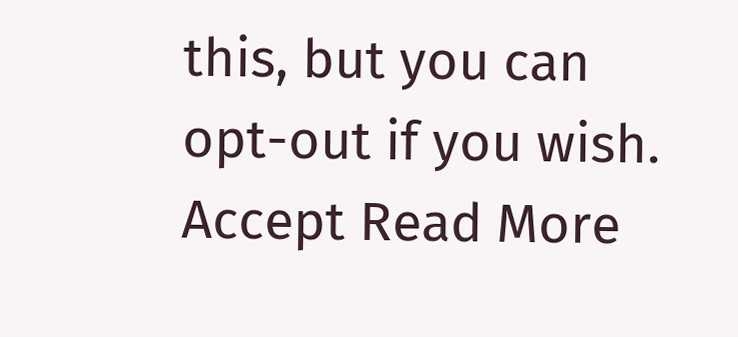this, but you can opt-out if you wish. Accept Read More